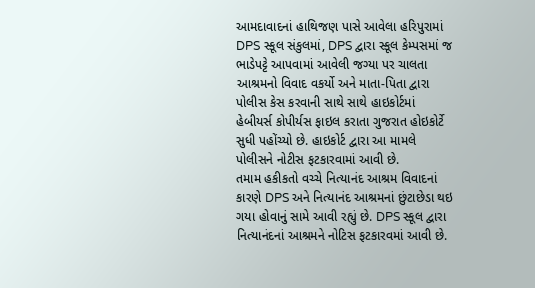આમદાવાદનાં હાથિજણ પાસે આવેલા હરિપુરામાં DPS સ્કૂલ સંકુલમાં, DPS દ્વારા સ્કૂલ કેમ્પસમાં જ ભાડેપટ્ટે આપવામાં આવેલી જગ્યા પર ચાલતા આશ્રમનો વિવાદ વકર્યો અને માતા-પિતા દ્વારા પોલીસ કેસ કરવાની સાથે સાથે હાઇકોર્ટમાં હેબીયર્સ કોપીર્યસ ફાઇલ કરાતા ગુજરાત હોઇકોર્ટે સુધી પહોંચ્યો છે. હાઇકોર્ટ દ્વારા આ મામલે પોલીસને નોટીસ ફટકારવામાં આવી છે.
તમામ હકીકતો વચ્ચે નિત્યાનંદ આશ્રમ વિવાદનાં કારણે DPS અને નિત્યાનંદ આશ્રમનાં છુંટાછેડા થઇ ગયા હોવાનું સામે આવી રહ્યું છે. DPS સ્કૂલ દ્વારા નિત્યાનંદનાં આશ્રમને નોટિસ ફટકારવમાં આવી છે.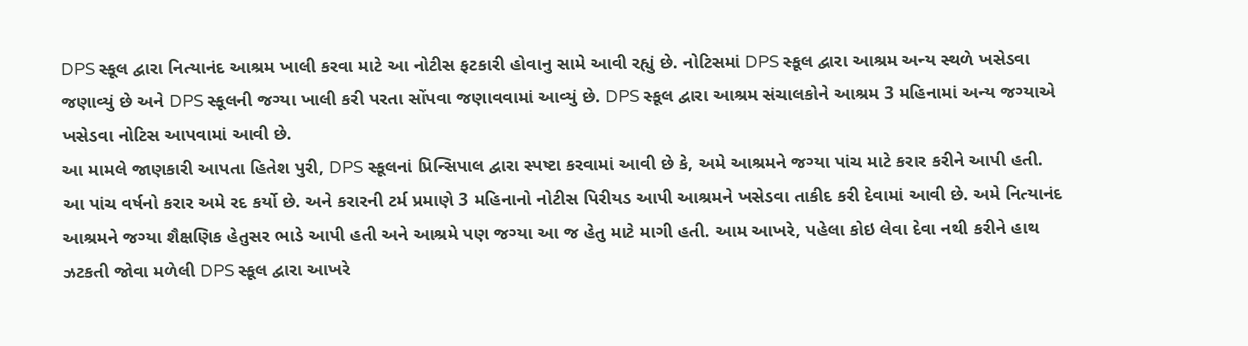DPS સ્કૂલ દ્વારા નિત્યાનંદ આશ્રમ ખાલી કરવા માટે આ નોટીસ ફટકારી હોવાનુ સામે આવી રહ્યું છે. નોટિસમાં DPS સ્કૂલ દ્વારા આશ્રમ અન્ય સ્થળે ખસેડવા જણાવ્યું છે અને DPS સ્કૂલની જગ્યા ખાલી કરી પરતા સોંપવા જણાવવામાં આવ્યું છે. DPS સ્કૂલ દ્વારા આશ્રમ સંચાલકોને આશ્રમ 3 મહિનામાં અન્ય જગ્યાએ ખસેડવા નોટિસ આપવામાં આવી છે.
આ મામલે જાણકારી આપતા હિતેશ પુરી, DPS સ્કૂલનાં પ્રિન્સિપાલ દ્વારા સ્પષ્ટા કરવામાં આવી છે કે, અમે આશ્રમને જગ્યા પાંચ માટે કરાર કરીને આપી હતી. આ પાંચ વર્ષનો કરાર અમે રદ કર્યો છે. અને કરારની ટર્મ પ્રમાણે 3 મહિનાનો નોટીસ પિરીયડ આપી આશ્રમને ખસેડવા તાકીદ કરી દેવામાં આવી છે. અમે નિત્યાનંદ આશ્રમને જગ્યા શૈક્ષણિક હેતુસર ભાડે આપી હતી અને આશ્રમે પણ જગ્યા આ જ હેતુ માટે માગી હતી. આમ આખરે, પહેલા કોઇ લેવા દેવા નથી કરીને હાથ ઝટકતી જોવા મળેલી DPS સ્કૂલ દ્વારા આખરે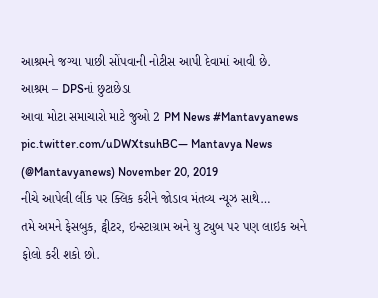આશ્રમને જગ્યા પાછી સોંપવાની નોટીસ આપી દેવામાં આવી છે.
આશ્રમ – DPSનાં છુટાછેડા
આવા મોટા સમાચારો માટે જુઓ 2 PM News #Mantavyanews pic.twitter.com/uDWXtsuhBC— Mantavya News (@Mantavyanews) November 20, 2019
નીચે આપેલી લીંક પર ક્લિક કરીને જોડાવ મંતવ્ય ન્યૂઝ સાથે…
તમે અમને ફેસબુક, ટ્વીટર, ઇન્સ્ટાગ્રામ અને યુ ટ્યુબ પર પણ લાઇક અને ફોલો કરી શકો છો.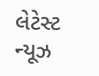લેટેસ્ટ ન્યૂઝ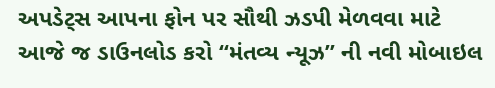અપડેટ્સ આપના ફોન પર સૌથી ઝડપી મેળવવા માટે આજે જ ડાઉનલોડ કરો “મંતવ્ય ન્યૂઝ” ની નવી મોબાઇલ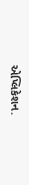એપ્લિકેશન.